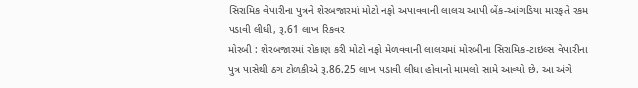સિરામિક વેપારીના પુત્રને શેરબજારમાં મોટો નફો અપાવવાની લાલચ આપી બેંક-આંગડિયા મારફતે રકમ પડાવી લીધી, રૂ.61 લાખ રિકવર
મોરબી : શેરબજારમાં રોકાણ કરી મોટો નફો મેળવવાની લાલચમાં મોરબીના સિરામિક-ટાઇલ્સ વેપારીના પુત્ર પાસેથી ઠગ ટોળકીએ રૂ.86.25 લાખ પડાવી લીધા હોવાનો મામલો સામે આવ્યો છે. આ અંગે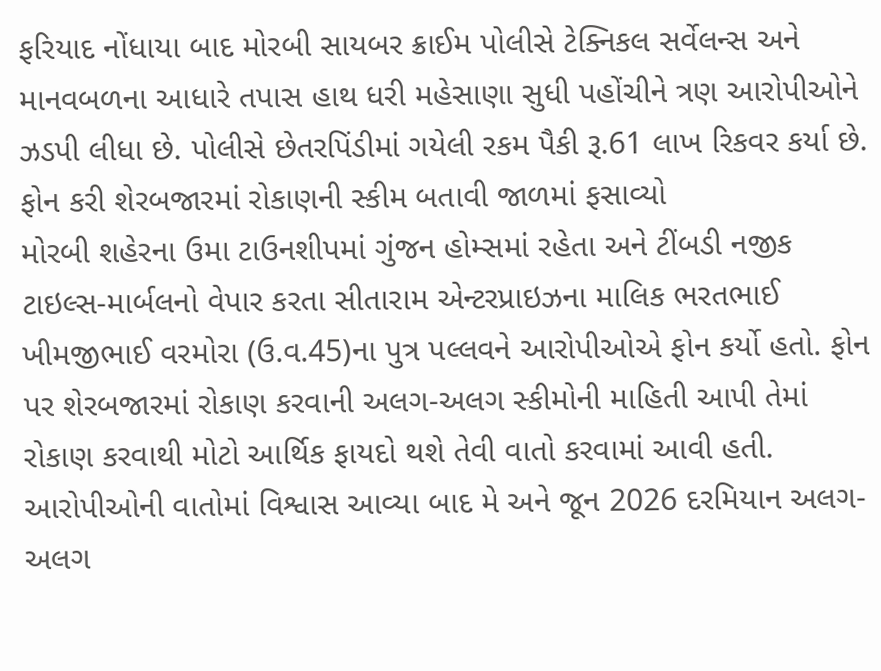ફરિયાદ નોંધાયા બાદ મોરબી સાયબર ક્રાઈમ પોલીસે ટેક્નિકલ સર્વેલન્સ અને માનવબળના આધારે તપાસ હાથ ધરી મહેસાણા સુધી પહોંચીને ત્રણ આરોપીઓને ઝડપી લીધા છે. પોલીસે છેતરપિંડીમાં ગયેલી રકમ પૈકી રૂ.61 લાખ રિકવર કર્યા છે.
ફોન કરી શેરબજારમાં રોકાણની સ્કીમ બતાવી જાળમાં ફસાવ્યો
મોરબી શહેરના ઉમા ટાઉનશીપમાં ગુંજન હોમ્સમાં રહેતા અને ટીંબડી નજીક ટાઇલ્સ-માર્બલનો વેપાર કરતા સીતારામ એન્ટરપ્રાઇઝના માલિક ભરતભાઈ ખીમજીભાઈ વરમોરા (ઉ.વ.45)ના પુત્ર પલ્લવને આરોપીઓએ ફોન કર્યો હતો. ફોન પર શેરબજારમાં રોકાણ કરવાની અલગ-અલગ સ્કીમોની માહિતી આપી તેમાં રોકાણ કરવાથી મોટો આર્થિક ફાયદો થશે તેવી વાતો કરવામાં આવી હતી.
આરોપીઓની વાતોમાં વિશ્વાસ આવ્યા બાદ મે અને જૂન 2026 દરમિયાન અલગ-અલગ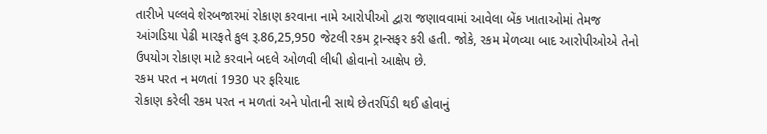તારીખે પલ્લવે શેરબજારમાં રોકાણ કરવાના નામે આરોપીઓ દ્વારા જણાવવામાં આવેલા બેંક ખાતાઓમાં તેમજ આંગડિયા પેઢી મારફતે કુલ રૂ.86,25,950 જેટલી રકમ ટ્રાન્સફર કરી હતી. જોકે, રકમ મેળવ્યા બાદ આરોપીઓએ તેનો ઉપયોગ રોકાણ માટે કરવાને બદલે ઓળવી લીધી હોવાનો આક્ષેપ છે.
રકમ પરત ન મળતાં 1930 પર ફરિયાદ
રોકાણ કરેલી રકમ પરત ન મળતાં અને પોતાની સાથે છેતરપિંડી થઈ હોવાનું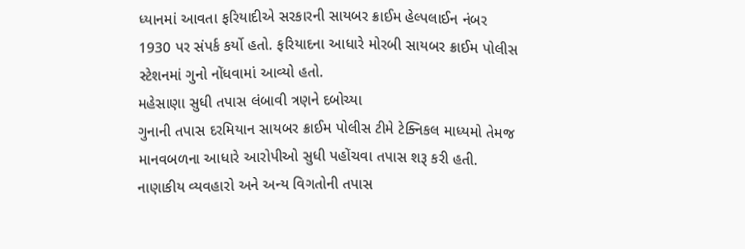ધ્યાનમાં આવતા ફરિયાદીએ સરકારની સાયબર ક્રાઈમ હેલ્પલાઈન નંબર 1930 પર સંપર્ક કર્યો હતો. ફરિયાદના આધારે મોરબી સાયબર ક્રાઈમ પોલીસ સ્ટેશનમાં ગુનો નોંધવામાં આવ્યો હતો.
મહેસાણા સુધી તપાસ લંબાવી ત્રણને દબોચ્યા
ગુનાની તપાસ દરમિયાન સાયબર ક્રાઈમ પોલીસ ટીમે ટેક્નિકલ માધ્યમો તેમજ માનવબળના આધારે આરોપીઓ સુધી પહોંચવા તપાસ શરૂ કરી હતી. નાણાકીય વ્યવહારો અને અન્ય વિગતોની તપાસ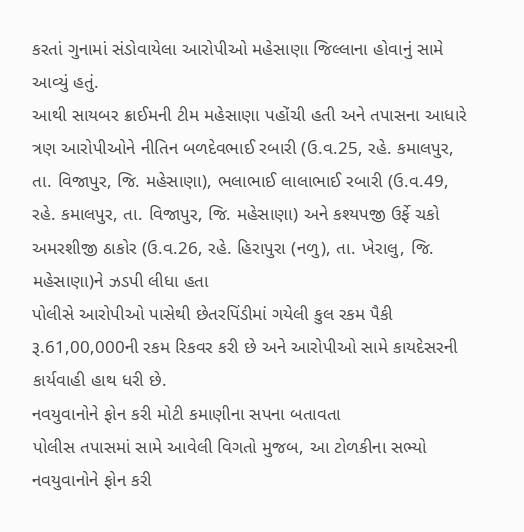કરતાં ગુનામાં સંડોવાયેલા આરોપીઓ મહેસાણા જિલ્લાના હોવાનું સામે આવ્યું હતું.
આથી સાયબર ક્રાઈમની ટીમ મહેસાણા પહોંચી હતી અને તપાસના આધારે ત્રણ આરોપીઓને નીતિન બળદેવભાઈ રબારી (ઉ.વ.25, રહે. કમાલપુર, તા. વિજાપુર, જિ. મહેસાણા), ભલાભાઈ લાલાભાઈ રબારી (ઉ.વ.49, રહે. કમાલપુર, તા. વિજાપુર, જિ. મહેસાણા) અને કશ્યપજી ઉર્ફે ચકો અમરશીજી ઠાકોર (ઉ.વ.26, રહે. હિરાપુરા (નળુ), તા. ખેરાલુ, જિ. મહેસાણા)ને ઝડપી લીધા હતા
પોલીસે આરોપીઓ પાસેથી છેતરપિંડીમાં ગયેલી કુલ રકમ પૈકી રૂ.61,00,000ની રકમ રિકવર કરી છે અને આરોપીઓ સામે કાયદેસરની કાર્યવાહી હાથ ધરી છે.
નવયુવાનોને ફોન કરી મોટી કમાણીના સપના બતાવતા
પોલીસ તપાસમાં સામે આવેલી વિગતો મુજબ, આ ટોળકીના સભ્યો નવયુવાનોને ફોન કરી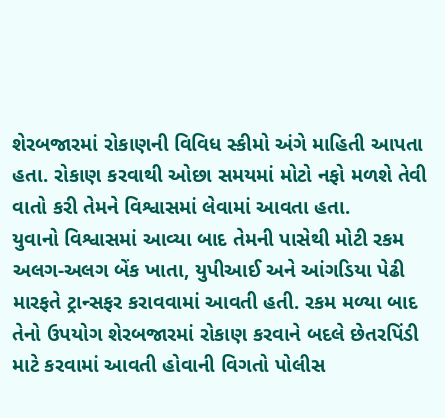શેરબજારમાં રોકાણની વિવિધ સ્કીમો અંગે માહિતી આપતા હતા. રોકાણ કરવાથી ઓછા સમયમાં મોટો નફો મળશે તેવી વાતો કરી તેમને વિશ્વાસમાં લેવામાં આવતા હતા.
યુવાનો વિશ્વાસમાં આવ્યા બાદ તેમની પાસેથી મોટી રકમ અલગ-અલગ બેંક ખાતા, યુપીઆઈ અને આંગડિયા પેઢી મારફતે ટ્રાન્સફર કરાવવામાં આવતી હતી. રકમ મળ્યા બાદ તેનો ઉપયોગ શેરબજારમાં રોકાણ કરવાને બદલે છેતરપિંડી માટે કરવામાં આવતી હોવાની વિગતો પોલીસ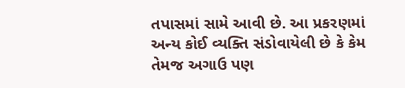તપાસમાં સામે આવી છે. આ પ્રકરણમાં અન્ય કોઈ વ્યક્તિ સંડોવાયેલી છે કે કેમ તેમજ અગાઉ પણ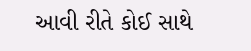આવી રીતે કોઈ સાથે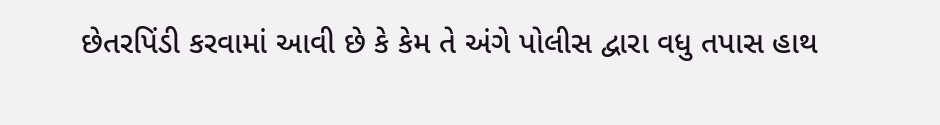છેતરપિંડી કરવામાં આવી છે કે કેમ તે અંગે પોલીસ દ્વારા વધુ તપાસ હાથ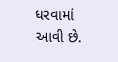ધરવામાં આવી છે.